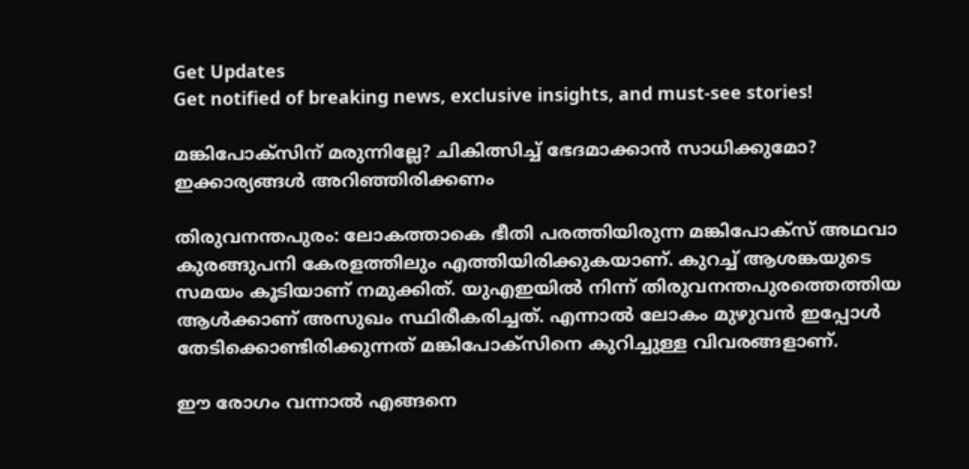Get Updates
Get notified of breaking news, exclusive insights, and must-see stories!

മങ്കിപോക്‌സിന് മരുന്നില്ലേ? ചികിത്സിച്ച് ഭേദമാക്കാന്‍ സാധിക്കുമോ? ഇക്കാര്യങ്ങള്‍ അറിഞ്ഞിരിക്കണം

തിരുവനന്തപുരം: ലോകത്താകെ ഭീതി പരത്തിയിരുന്ന മങ്കിപോക്‌സ് അഥവാ കുരങ്ങുപനി കേരളത്തിലും എത്തിയിരിക്കുകയാണ്. കുറച്ച് ആശങ്കയുടെ സമയം കൂടിയാണ് നമുക്കിത്. യുഎഇയില്‍ നിന്ന് തിരുവനന്തപുരത്തെത്തിയ ആള്‍ക്കാണ് അസുഖം സ്ഥിരീകരിച്ചത്. എന്നാല്‍ ലോകം മുഴുവന്‍ ഇപ്പോള്‍ തേടിക്കൊണ്ടിരിക്കുന്നത് മങ്കിപോക്‌സിനെ കുറിച്ചുള്ള വിവരങ്ങളാണ്.

ഈ രോഗം വന്നാല്‍ എങ്ങനെ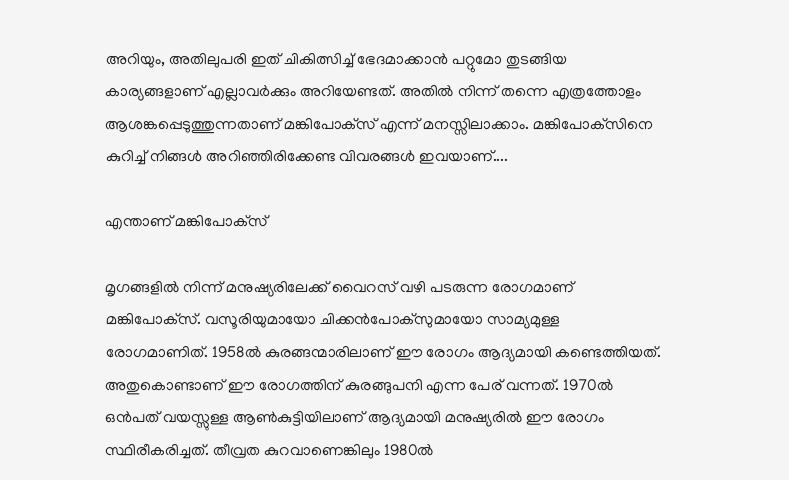അറിയും, അതിലുപരി ഇത് ചികിത്സിച്ച് ഭേദമാക്കാന്‍ പറ്റുമോ തുടങ്ങിയ കാര്യങ്ങളാണ് എല്ലാവര്‍ക്കും അറിയേണ്ടത്. അതില്‍ നിന്ന് തന്നെ എത്രത്തോളം ആശങ്കപ്പെടുത്തുന്നതാണ് മങ്കിപോക്‌സ് എന്ന് മനസ്സിലാക്കാം. മങ്കിപോക്‌സിനെ കുറിച്ച് നിങ്ങള്‍ അറിഞ്ഞിരിക്കേണ്ട വിവരങ്ങള്‍ ഇവയാണ്....

എന്താണ് മങ്കിപോക്‌സ്

മൃഗങ്ങളില്‍ നിന്ന് മനുഷ്യരിലേക്ക് വൈറസ് വഴി പടരുന്ന രോഗമാണ് മങ്കിപോക്‌സ്. വസൂരിയുമായോ ചിക്കന്‍പോക്‌സുമായോ സാമ്യമുള്ള രോഗമാണിത്. 1958ല്‍ കുരങ്ങന്മാരിലാണ് ഈ രോഗം ആദ്യമായി കണ്ടെത്തിയത്. അതുകൊണ്ടാണ് ഈ രോഗത്തിന് കുരങ്ങുപനി എന്ന പേര് വന്നത്. 1970ല്‍ ഒന്‍പത് വയസ്സുള്ള ആണ്‍കുട്ടിയിലാണ് ആദ്യമായി മനുഷ്യരില്‍ ഈ രോഗം സ്ഥിരീകരിച്ചത്. തീവ്രത കുറവാണെങ്കിലും 1980ല്‍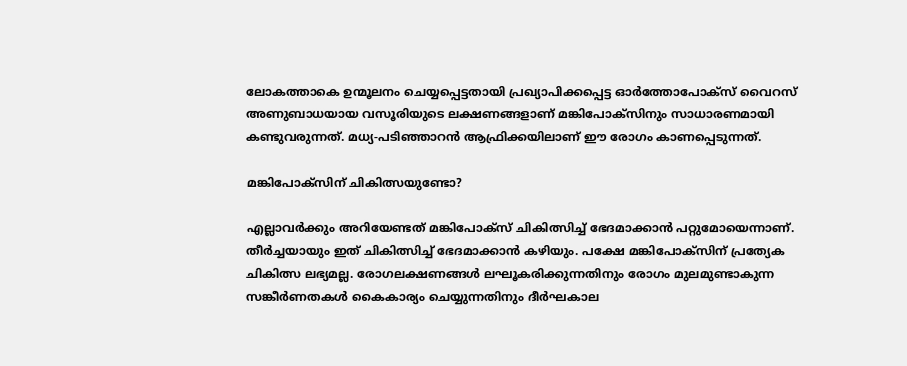ലോകത്താകെ ഉന്മൂലനം ചെയ്യപ്പെട്ടതായി പ്രഖ്യാപിക്കപ്പെട്ട ഓര്‍ത്തോപോക്‌സ് വൈറസ് അണുബാധയായ വസൂരിയുടെ ലക്ഷണങ്ങളാണ് മങ്കിപോക്‌സിനും സാധാരണമായി കണ്ടുവരുന്നത്. മധ്യ-പടിഞ്ഞാറന്‍ ആഫ്രിക്കയിലാണ് ഈ രോഗം കാണപ്പെടുന്നത്.

മങ്കിപോക്‌സിന് ചികിത്സയുണ്ടോ?

എല്ലാവര്‍ക്കും അറിയേണ്ടത് മങ്കിപോക്‌സ് ചികിത്സിച്ച് ഭേദമാക്കാന്‍ പറ്റുമോയെന്നാണ്. തീര്‍ച്ചയായും ഇത് ചികിത്സിച്ച് ഭേദമാക്കാന്‍ കഴിയും. പക്ഷേ മങ്കിപോക്‌സിന് പ്രത്യേക ചികിത്സ ലഭ്യമല്ല. രോഗലക്ഷണങ്ങള്‍ ലഘൂകരിക്കുന്നതിനും രോഗം മുലമുണ്ടാകുന്ന സങ്കീര്‍ണതകള്‍ കൈകാര്യം ചെയ്യുന്നതിനും ദീര്‍ഘകാല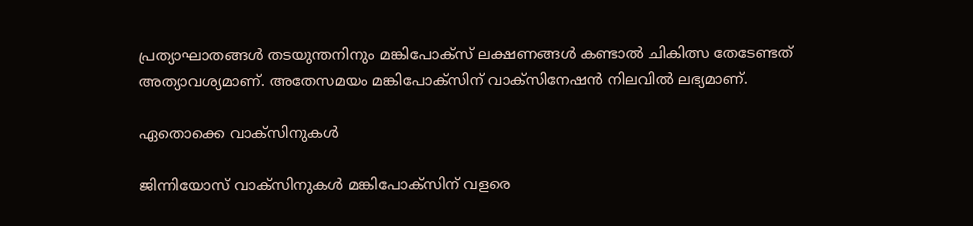പ്രത്യാഘാതങ്ങള്‍ തടയുന്തനിനും മങ്കിപോക്‌സ് ലക്ഷണങ്ങള്‍ കണ്ടാല്‍ ചികിത്സ തേടേണ്ടത് അത്യാവശ്യമാണ്. അതേസമയം മങ്കിപോക്‌സിന് വാക്‌സിനേഷന്‍ നിലവില്‍ ലഭ്യമാണ്.

ഏതൊക്കെ വാക്‌സിനുകള്‍

ജിന്നിയോസ് വാക്‌സിനുകള്‍ മങ്കിപോക്‌സിന് വളരെ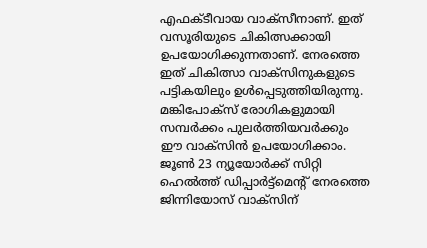എഫക്ടീവായ വാക്‌സീനാണ്. ഇത് വസൂരിയുടെ ചികിത്സക്കായി ഉപയോഗിക്കുന്നതാണ്. നേരത്തെ ഇത് ചികിത്സാ വാക്‌സിനുകളുടെ പട്ടികയിലും ഉള്‍പ്പെടുത്തിയിരുന്നു. മങ്കിപോക്‌സ് രോഗികളുമായി സമ്പര്‍ക്കം പുലര്‍ത്തിയവര്‍ക്കും ഈ വാക്‌സിന്‍ ഉപയോഗിക്കാം. ജൂണ്‍ 23 ന്യൂയോര്‍ക്ക് സിറ്റി ഹെല്‍ത്ത് ഡിപ്പാര്‍ട്ട്‌മെന്റ് നേരത്തെ ജിന്നിയോസ് വാക്‌സിന്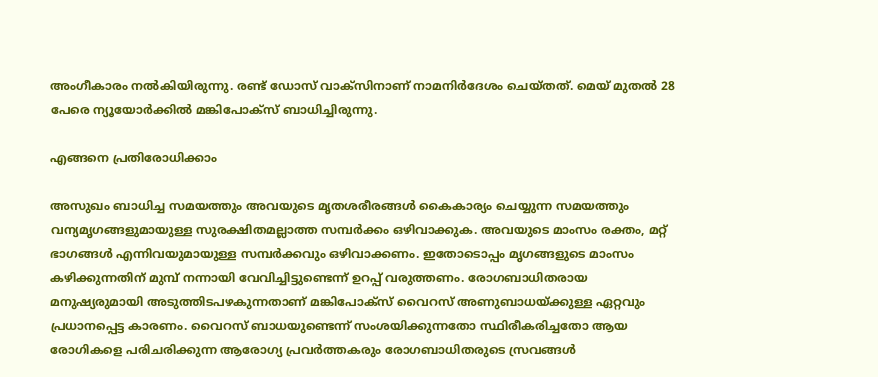അംഗീകാരം നല്‍കിയിരുന്നു. രണ്ട് ഡോസ് വാക്‌സിനാണ് നാമനിര്‍ദേശം ചെയ്തത്. മെയ് മുതല്‍ 28 പേരെ ന്യൂയോര്‍ക്കില്‍ മങ്കിപോക്‌സ് ബാധിച്ചിരുന്നു.

എങ്ങനെ പ്രതിരോധിക്കാം

അസുഖം ബാധിച്ച സമയത്തും അവയുടെ മൃതശരീരങ്ങള്‍ കൈകാര്യം ചെയ്യുന്ന സമയത്തും വന്യമൃഗങ്ങളുമായുള്ള സുരക്ഷിതമല്ലാത്ത സമ്പര്‍ക്കം ഒഴിവാക്കുക. അവയുടെ മാംസം രക്തം, മറ്റ് ഭാഗങ്ങള്‍ എന്നിവയുമായുള്ള സമ്പര്‍ക്കവും ഒഴിവാക്കണം. ഇതോടൊപ്പം മൃഗങ്ങളുടെ മാംസം കഴിക്കുന്നതിന് മുമ്പ് നന്നായി വേവിച്ചിട്ടുണ്ടെന്ന് ഉറപ്പ് വരുത്തണം. രോഗബാധിതരായ മനുഷ്യരുമായി അടുത്തിടപഴകുന്നതാണ് മങ്കിപോക്‌സ് വൈറസ് അണുബാധയ്ക്കുള്ള ഏറ്റവും പ്രധാനപ്പെട്ട കാരണം. വൈറസ് ബാധയുണ്ടെന്ന് സംശയിക്കുന്നതോ സ്ഥിരീകരിച്ചതോ ആയ രോഗികളെ പരിചരിക്കുന്ന ആരോഗ്യ പ്രവര്‍ത്തകരും രോഗബാധിതരുടെ സ്രവങ്ങള്‍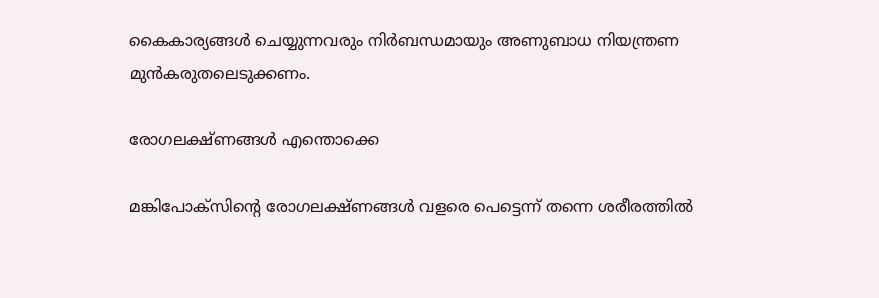കൈകാര്യങ്ങള്‍ ചെയ്യുന്നവരും നിര്‍ബന്ധമായും അണുബാധ നിയന്ത്രണ മുന്‍കരുതലെടുക്കണം.

രോഗലക്ഷ്ണങ്ങള്‍ എന്തൊക്കെ

മങ്കിപോക്‌സിന്റെ രോഗലക്ഷ്ണങ്ങള്‍ വളരെ പെട്ടെന്ന് തന്നെ ശരീരത്തില്‍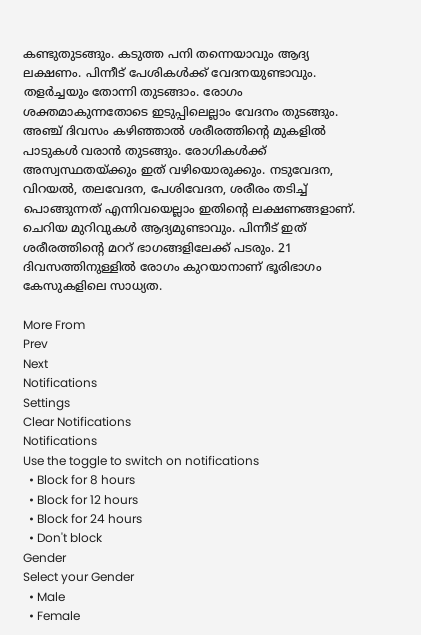കണ്ടുതുടങ്ങും. കടുത്ത പനി തന്നെയാവും ആദ്യ ലക്ഷണം. പിന്നീട് പേശികള്‍ക്ക് വേദനയുണ്ടാവും. തളര്‍ച്ചയും തോന്നി തുടങ്ങാം. രോഗം ശക്തമാകുന്നതോടെ ഇടുപ്പിലെല്ലാം വേദനം തുടങ്ങും. അഞ്ച് ദിവസം കഴിഞ്ഞാല്‍ ശരീരത്തിന്റെ മുകളില്‍ പാടുകള്‍ വരാന്‍ തുടങ്ങും. രോഗികള്‍ക്ക് അസ്വസ്ഥതയ്ക്കും ഇത് വഴിയൊരുക്കും. നടുവേദന, വിറയല്‍, തലവേദന, പേശിവേദന, ശരീരം തടിച്ച് പൊങ്ങുന്നത് എന്നിവയെല്ലാം ഇതിന്റെ ലക്ഷണങ്ങളാണ്. ചെറിയ മുറിവുകള്‍ ആദ്യമുണ്ടാവും. പിന്നീട് ഇത് ശരീരത്തിന്റെ മററ് ഭാഗങ്ങളിലേക്ക് പടരും. 21 ദിവസത്തിനുള്ളില്‍ രോഗം കുറയാനാണ് ഭൂരിഭാഗം കേസുകളിലെ സാധ്യത.

More From
Prev
Next
Notifications
Settings
Clear Notifications
Notifications
Use the toggle to switch on notifications
  • Block for 8 hours
  • Block for 12 hours
  • Block for 24 hours
  • Don't block
Gender
Select your Gender
  • Male
  • Female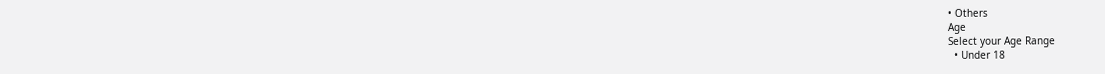• Others
Age
Select your Age Range
  • Under 18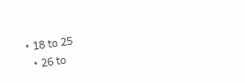• 18 to 25
  • 26 to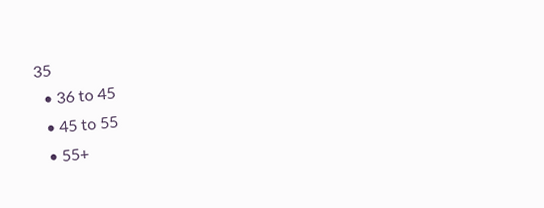35
  • 36 to 45
  • 45 to 55
  • 55+